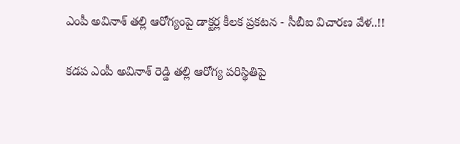ఎంపీ అవినాశ్ తల్లి ఆరోగ్యంపై డాక్టర్ల కీలక ప్రకటన - సీబీఐ విచారణ వేళ..!!

కడప ఎంపీ అవినాశ్ రెడ్డి తల్లి ఆరోగ్య పరిస్థితిపై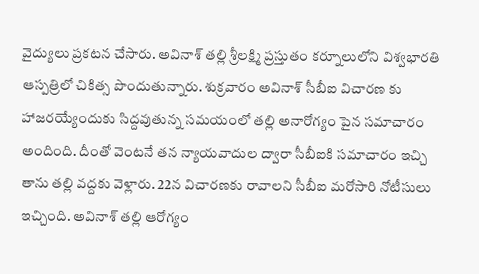వైద్యులు ప్రకటన చేసారు. అవినాశ్ తల్లి శ్రీలక్ష్మి ప్రస్తుతం కర్నూలులోని విశ్వభారతి ఆస్పత్రిలో చికిత్స పొందుతున్నారు. శుక్రవారం అవినాశ్ సీబీఐ విచారణ కు హాజరయ్యేందుకు సిద్దవుతున్న సమయంలో తల్లి అనారోగ్యం పైన సమాచారం అందింది. దీంతో వెంటనే తన న్యాయవాదుల ద్వారా సీబీఐకి సమాచారం ఇచ్చి తాను తల్లి వద్దకు వెళ్లారు. 22న విచారణకు రావాలని సీబీఐ మరోసారి నోటీసులు ఇచ్చింది. అవినాశ్ తల్లి ఆరోగ్యం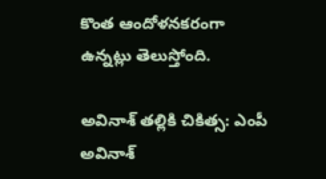కొంత ఆందోళనకరంగా ఉన్నట్లు తెలుస్తోంది.

అవినాశ్ తల్లికి చికిత్స: ఎంపీ అవినాశ్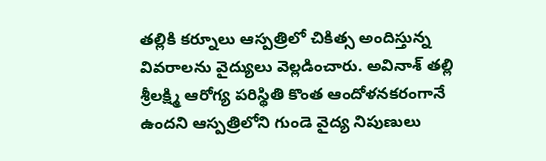తల్లికి కర్నూలు ఆస్పత్రిలో చికిత్స అందిస్తున్న వివరాలను వైద్యులు వెల్లడించారు. అవినాశ్ తల్లి శ్రీలక్ష్మి ఆరోగ్య పరిస్థితి కొంత ఆందోళనకరంగానే ఉందని ఆస్పత్రిలోని గుండె వైద్య నిపుణులు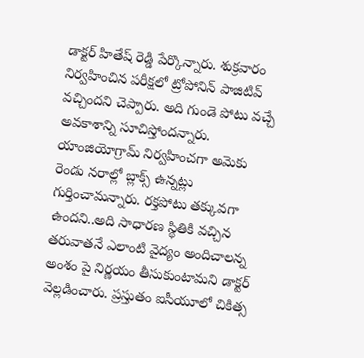డాక్టర్ హితేష్ రెడ్డి పేర్కొన్నారు. శుక్రవారం నిర్వహించిన పరీక్షలో ట్రోపోనిన్ పాజిటివ్ వచ్చిందని చెప్పారు. అది గుండె పోటు వచ్చే అవకాశాన్ని సూచిస్తోందన్నారు. యాంజియోగ్రామ్ నిర్వహించగా అమెకు రెండు నరాల్లో బ్లాక్స్ ఉన్నట్లు గుర్తించామన్నారు. రక్తపోటు తక్కువగా ఉందని..అది సాధారణ స్థితికి వచ్చిన తరువాతనే ఎలాంటి వైద్యం అందిచాలన్న అంశం పై నిర్ణయం తీసుకుంటామని డాక్టర్ వెల్లడించారు. ప్రస్తుతం ఐసీయూలో చికిత్స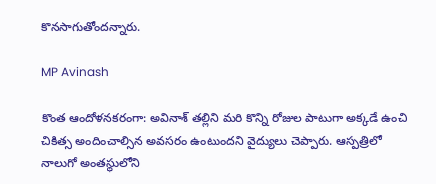కొనసాగుతోందన్నారు.

MP Avinash

కొంత ఆందోళనకరంగా: అవినాశ్ తల్లిని మరి కొన్ని రోజుల పాటుగా అక్కడే ఉంచి చికిత్స అందించాల్సిన అవసరం ఉంటుందని వైద్యులు చెప్పారు. ఆస్పత్రిలో నాలుగో అంతస్థులోని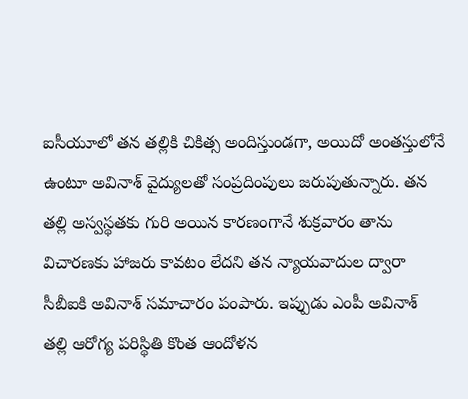ఐసీయూలో తన తల్లికి చికిత్స అందిస్తుండగా, అయిదో అంతస్తులోనే ఉంటూ అవినాశ్ వైద్యులతో సంప్రదింపులు జరుపుతున్నారు. తన తల్లి అస్వస్థతకు గురి అయిన కారణంగానే శుక్రవారం తాను విచారణకు హాజరు కావటం లేదని తన న్యాయవాదుల ద్వారా సీబీఐకి అవినాశ్ సమాచారం పంపారు. ఇప్పుడు ఎంపీ అవినాశ్ తల్లి ఆరోగ్య పరిస్థితి కొంత ఆందోళన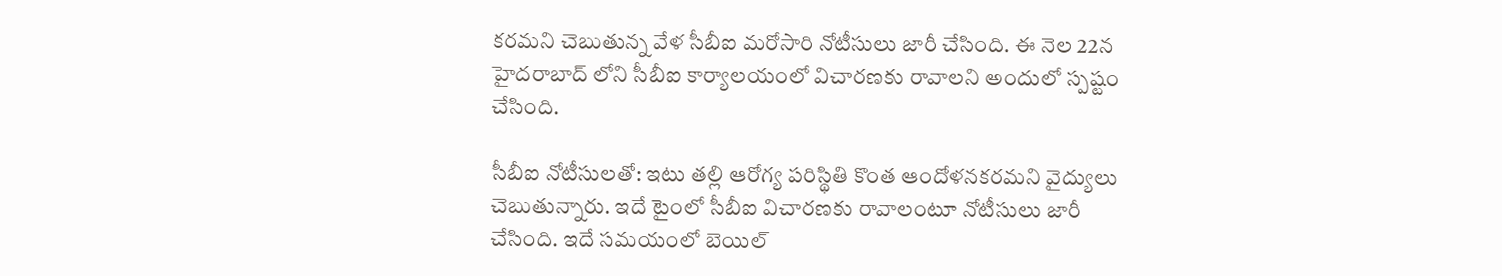కరమని చెబుతున్న వేళ సీబీఐ మరోసారి నోటీసులు జారీ చేసింది. ఈ నెల 22న హైదరాబాద్ లోని సీబీఐ కార్యాలయంలో విచారణకు రావాలని అందులో స్పష్టం చేసింది.

సీబీఐ నోటీసులతో: ఇటు తల్లి ఆరోగ్య పరిస్థితి కొంత ఆందోళనకరమని వైద్యులు చెబుతున్నారు. ఇదే టైంలో సీబీఐ విచారణకు రావాలంటూ నోటీసులు జారీ చేసింది. ఇదే సమయంలో బెయిల్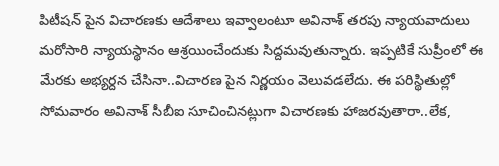పిటీషన్ పైన విచారణకు ఆదేశాలు ఇవ్వాలంటూ అవినాశ్ తరపు న్యాయవాదులు మరోసారి న్యాయస్థానం ఆశ్రయించేందుకు సిద్దమవుతున్నారు. ఇప్పటికే సుప్రీంలో ఈ మేరకు అభ్యర్దన చేసినా..విచారణ పైన నిర్ణయం వెలువడలేదు. ఈ పరిస్థితుల్లో సోమవారం అవినాశ్ సీబీఐ సూచించినట్లుగా విచారణకు హాజరవుతారా..లేక,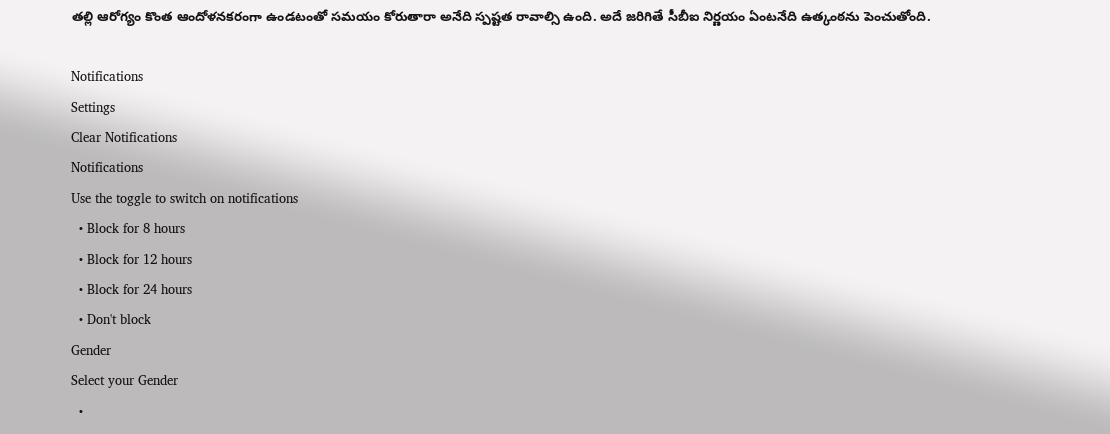తల్లి ఆరోగ్యం కొంత ఆందోళనకరంగా ఉండటంతో సమయం కోరుతారా అనేది స్పష్టత రావాల్సి ఉంది. అదే జరిగితే సీబీఐ నిర్ణయం ఏంటనేది ఉత్కంఠను పెంచుతోంది.

Notifications
Settings
Clear Notifications
Notifications
Use the toggle to switch on notifications
  • Block for 8 hours
  • Block for 12 hours
  • Block for 24 hours
  • Don't block
Gender
Select your Gender
  •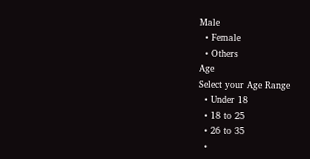Male
  • Female
  • Others
Age
Select your Age Range
  • Under 18
  • 18 to 25
  • 26 to 35
  •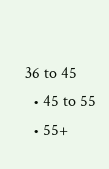36 to 45
  • 45 to 55
  • 55+